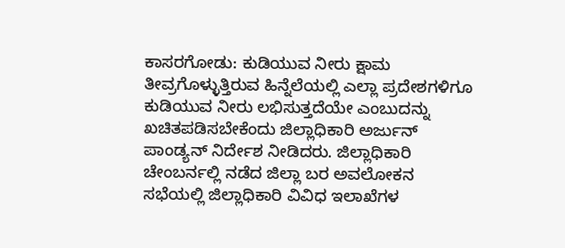ಕಾಸರಗೋಡು: ಕುಡಿಯುವ ನೀರು ಕ್ಷಾಮ ತೀವ್ರಗೊಳ್ಳುತ್ತಿರುವ ಹಿನ್ನೆಲೆಯಲ್ಲಿ ಎಲ್ಲಾ ಪ್ರದೇಶಗಳಿಗೂ ಕುಡಿಯುವ ನೀರು ಲಭಿಸುತ್ತದೆಯೇ ಎಂಬುದನ್ನು ಖಚಿತಪಡಿಸಬೇಕೆಂದು ಜಿಲ್ಲಾಧಿಕಾರಿ ಅರ್ಜುನ್ ಪಾಂಡ್ಯನ್ ನಿರ್ದೇಶ ನೀಡಿದರು. ಜಿಲ್ಲಾಧಿಕಾರಿ ಚೇಂಬರ್ನಲ್ಲಿ ನಡೆದ ಜಿಲ್ಲಾ ಬರ ಅವಲೋಕನ ಸಭೆಯಲ್ಲಿ ಜಿಲ್ಲಾಧಿಕಾರಿ ವಿವಿಧ ಇಲಾಖೆಗಳ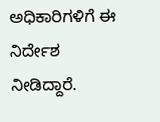ಅಧಿಕಾರಿಗಳಿಗೆ ಈ ನಿರ್ದೇಶ ನೀಡಿದ್ದಾರೆ.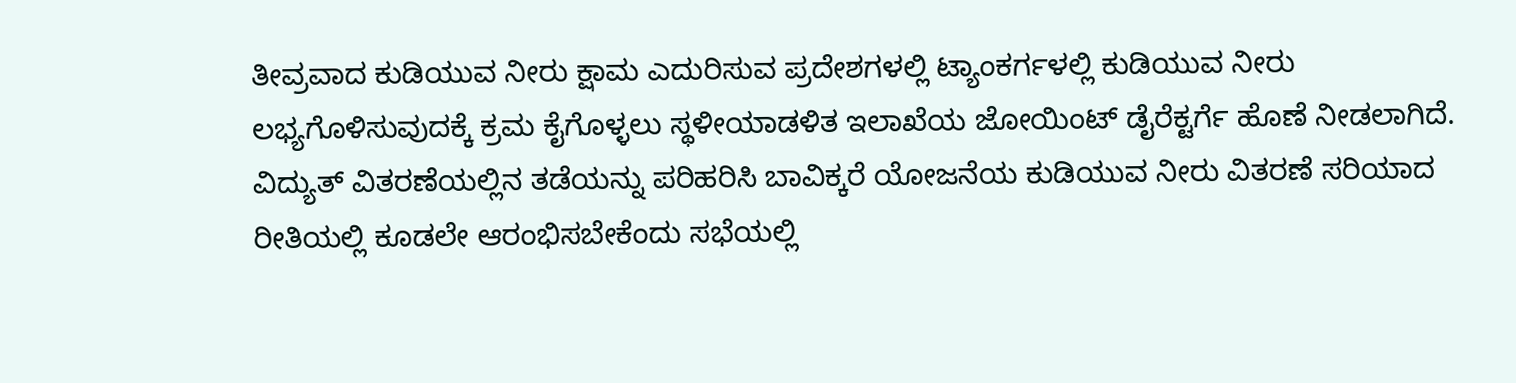ತೀವ್ರವಾದ ಕುಡಿಯುವ ನೀರು ಕ್ಷಾಮ ಎದುರಿಸುವ ಪ್ರದೇಶಗಳಲ್ಲಿ ಟ್ಯಾಂಕರ್ಗಳಲ್ಲಿ ಕುಡಿಯುವ ನೀರು ಲಭ್ಯಗೊಳಿಸುವುದಕ್ಕೆ ಕ್ರಮ ಕೈಗೊಳ್ಳಲು ಸ್ಥಳೀಯಾಡಳಿತ ಇಲಾಖೆಯ ಜೋಯಿಂಟ್ ಡೈರೆಕ್ಟರ್ಗೆ ಹೊಣೆ ನೀಡಲಾಗಿದೆ. ವಿದ್ಯುತ್ ವಿತರಣೆಯಲ್ಲಿನ ತಡೆಯನ್ನು ಪರಿಹರಿಸಿ ಬಾವಿಕ್ಕರೆ ಯೋಜನೆಯ ಕುಡಿಯುವ ನೀರು ವಿತರಣೆ ಸರಿಯಾದ ರೀತಿಯಲ್ಲಿ ಕೂಡಲೇ ಆರಂಭಿಸಬೇಕೆಂದು ಸಭೆಯಲ್ಲಿ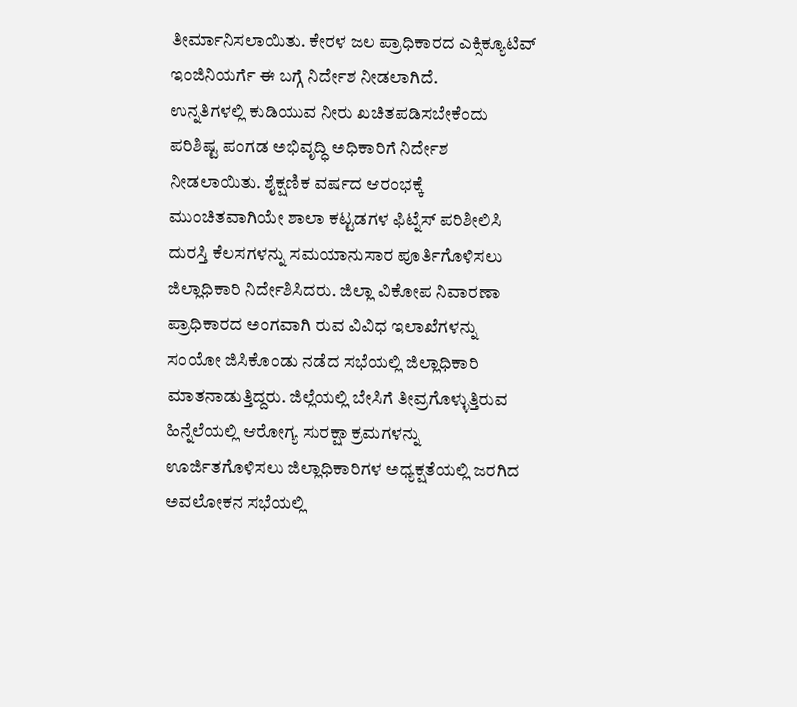ತೀರ್ಮಾನಿಸಲಾಯಿತು. ಕೇರಳ ಜಲ ಪ್ರಾಧಿಕಾರದ ಎಕ್ಸಿಕ್ಯೂಟಿವ್ ಇಂಜಿನಿಯರ್ಗೆ ಈ ಬಗ್ಗೆ ನಿರ್ದೇಶ ನೀಡಲಾಗಿದೆ.
ಉನ್ನತಿಗಳಲ್ಲಿ ಕುಡಿಯುವ ನೀರು ಖಚಿತಪಡಿಸಬೇಕೆಂದು ಪರಿಶಿಷ್ಟ ಪಂಗಡ ಅಭಿವೃದ್ಧಿ ಅಧಿಕಾರಿಗೆ ನಿರ್ದೇಶ ನೀಡಲಾಯಿತು. ಶೈಕ್ಷಣಿಕ ವರ್ಷದ ಆರಂಭಕ್ಕೆ ಮುಂಚಿತವಾಗಿಯೇ ಶಾಲಾ ಕಟ್ಟಡಗಳ ಫಿಟ್ನೆಸ್ ಪರಿಶೀಲಿಸಿ ದುರಸ್ತಿ ಕೆಲಸಗಳನ್ನು ಸಮಯಾನುಸಾರ ಪೂರ್ತಿಗೊಳಿಸಲು ಜಿಲ್ಲಾಧಿಕಾರಿ ನಿರ್ದೇಶಿಸಿದರು. ಜಿಲ್ಲಾ ವಿಕೋಪ ನಿವಾರಣಾ ಪ್ರಾಧಿಕಾರದ ಅಂಗವಾಗಿ ರುವ ವಿವಿಧ ಇಲಾಖೆಗಳನ್ನು ಸಂಯೋ ಜಿಸಿಕೊಂಡು ನಡೆದ ಸಭೆಯಲ್ಲಿ ಜಿಲ್ಲಾಧಿಕಾರಿ ಮಾತನಾಡುತ್ತಿದ್ದರು. ಜಿಲ್ಲೆಯಲ್ಲಿ ಬೇಸಿಗೆ ತೀವ್ರಗೊಳ್ಳುತ್ತಿರುವ ಹಿನ್ನೆಲೆಯಲ್ಲಿ ಆರೋಗ್ಯ ಸುರಕ್ಷಾ ಕ್ರಮಗಳನ್ನು ಊರ್ಜಿತಗೊಳಿಸಲು ಜಿಲ್ಲಾಧಿಕಾರಿಗಳ ಅಧ್ಯಕ್ಷತೆಯಲ್ಲಿ ಜರಗಿದ ಅವಲೋಕನ ಸಭೆಯಲ್ಲಿ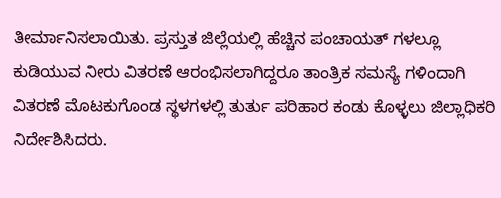ತೀರ್ಮಾನಿಸಲಾಯಿತು. ಪ್ರಸ್ತುತ ಜಿಲ್ಲೆಯಲ್ಲಿ ಹೆಚ್ಚಿನ ಪಂಚಾಯತ್ ಗಳಲ್ಲೂ ಕುಡಿಯುವ ನೀರು ವಿತರಣೆ ಆರಂಭಿಸಲಾಗಿದ್ದರೂ ತಾಂತ್ರಿಕ ಸಮಸ್ಯೆ ಗಳಿಂದಾಗಿ ವಿತರಣೆ ಮೊಟಕುಗೊಂಡ ಸ್ಥಳಗಳಲ್ಲಿ ತುರ್ತು ಪರಿಹಾರ ಕಂಡು ಕೊಳ್ಳಲು ಜಿಲ್ಲಾಧಿಕರಿ ನಿರ್ದೇಶಿಸಿದರು.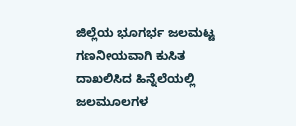ಜಿಲ್ಲೆಯ ಭೂಗರ್ಭ ಜಲಮಟ್ಟ ಗಣನೀಯವಾಗಿ ಕುಸಿತ ದಾಖಲಿಸಿದ ಹಿನ್ನೆಲೆಯಲ್ಲಿ ಜಲಮೂಲಗಳ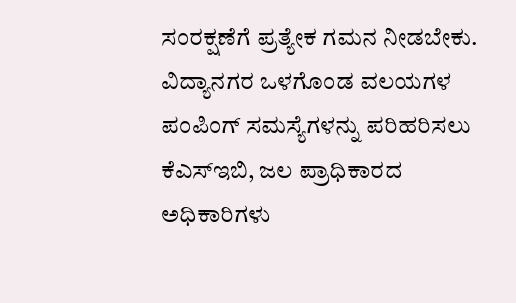ಸಂರಕ್ಷಣೆಗೆ ಪ್ರತ್ಯೇಕ ಗಮನ ನೀಡಬೇಕು. ವಿದ್ಯಾನಗರ ಒಳಗೊಂಡ ವಲಯಗಳ ಪಂಪಿಂಗ್ ಸಮಸ್ಯೆಗಳನ್ನು ಪರಿಹರಿಸಲು ಕೆಎಸ್ಇಬಿ, ಜಲ ಪ್ರಾಧಿಕಾರದ ಅಧಿಕಾರಿಗಳು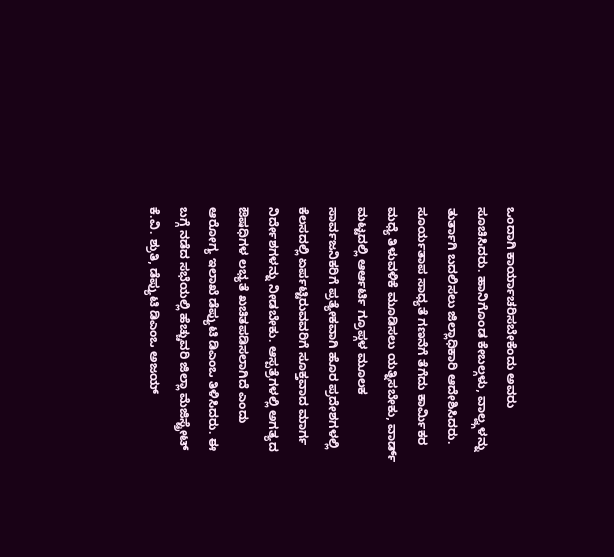ಒಂದಾಗಿ ಕಾರ್ಯಾಚರಿಸಬೇಕೆಂದು ಅವರು ಸೂಚಿಸಿದರು. ಹಾನಿಗೊಂಡ ಕೇಬಲ್ಗಳು, ವಾಲ್ವ್ಗಳನ್ನು ತುರ್ತಾಗಿ ಬದಲಿಸಲು ಜಿಲ್ಲಾಧಿಕಾರಿ ಆದೇಶಿಸಿದರು. ಸೂರ್ಯತಾಪ ಸಾಧ್ಯತೆ ಗಣನೆಗೆ ತೆಗೆದು ಕಾರ್ಮಿಕರ ಮಧ್ಯೆ ತಿಳುವಳಿಕೆ ಮೂಡಿಸಲು ಯತ್ನಿಸಬೇಕು, ವಾರ್ಡ್ ಮಟ್ಟದಲ್ಲಿ ಆರ್ಆರ್ಟಿ ಗ್ರೂಪ್ಗಳ ಮೂಲಕ ಸಾರ್ವಜನಿಕರಿಗೆ ಪ್ರತ್ಯೇಕವಾಗಿ ಹೊರ ಪ್ರದೇಶಗಳಲ್ಲಿ ಕೆಲಸದಲ್ಲಿ ಏರ್ಪಟ್ಟಿರುವವರಿಗೆ ಸೂಕ್ತವಾದ ಮಾರ್ಗ ನಿರ್ದೇಶಗಳನ್ನು ನೀಡಬೇಕು. ಆಸ್ಪತ್ರೆಗಳಲ್ಲಿ ಅಗತ್ಯದ ಔಷಧಿಗಳ ಲಭ್ಯತೆ ಖಚಿತಪಡಿಸಲಾಗಿದೆ ಎಂದು ಆರೋಗ್ಯ ಇಲಾಖೆ ಡೆಪ್ಯುಟಿ ಡಿಎಂಒ ತಿಳಿಸಿದರು. ಈ ಬಗ್ಗೆ ನಡೆದ ಸಭೆಯಲ್ಲಿ ಹೆಚ್ಚುವರಿ ಜಿಲ್ಲಾ ಮೆಜಿಸ್ಟ್ರೇಟ್ ಕೆ.ವಿ. ಶ್ರುತಿ, ಡೆಪ್ಯುಟಿ ಡಿಎಂಒ ಅಜಯ್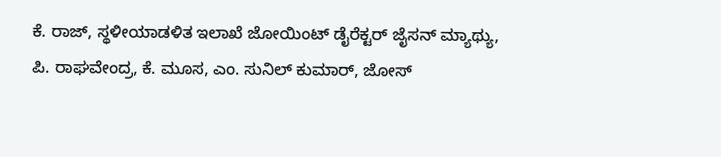ಕೆ. ರಾಜ್, ಸ್ಥಳೀಯಾಡಳಿತ ಇಲಾಖೆ ಜೋಯಿಂಟ್ ಡೈರೆಕ್ಟರ್ ಜೈಸನ್ ಮ್ಯಾಥ್ಯು, ಪಿ. ರಾಘವೇಂದ್ರ, ಕೆ. ಮೂಸ, ಎಂ. ಸುನಿಲ್ ಕುಮಾರ್, ಜೋಸ್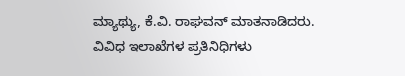ಮ್ಯಾಥ್ಯು, ಕೆ.ವಿ. ರಾಘವನ್ ಮಾತನಾಡಿದರು. ವಿವಿಧ ಇಲಾಖೆಗಳ ಪ್ರತಿನಿಧಿಗಳು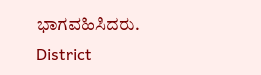ಭಾಗವಹಿಸಿದರು.
District